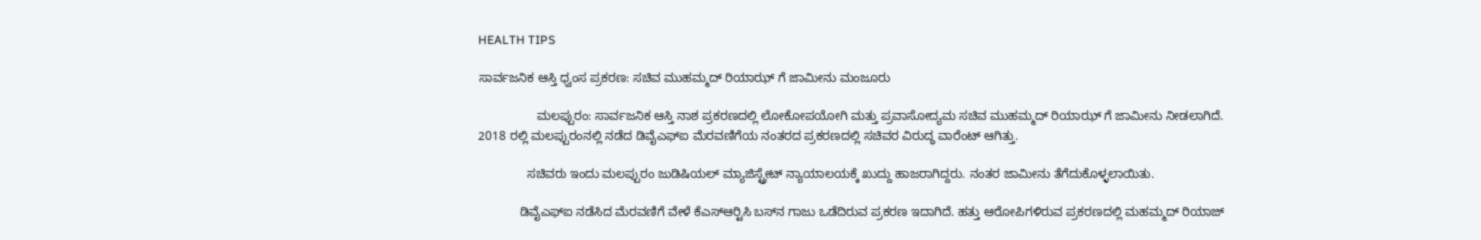HEALTH TIPS

ಸಾರ್ವಜನಿಕ ಆಸ್ತಿ ಧ್ವಂಸ ಪ್ರಕರಣ: ಸಚಿವ ಮುಹಮ್ಮದ್ ರಿಯಾಝ್ ಗೆ ಜಾಮೀನು ಮಂಜೂರು

                 ಮಲಪ್ಪುರಂ: ಸಾರ್ವಜನಿಕ ಆಸ್ತಿ ನಾಶ ಪ್ರಕರಣದಲ್ಲಿ ಲೋಕೋಪಯೋಗಿ ಮತ್ತು ಪ್ರವಾಸೋದ್ಯಮ ಸಚಿವ ಮುಹಮ್ಮದ್ ರಿಯಾಝ್ ಗೆ ಜಾಮೀನು ನೀಡಲಾಗಿದೆ. 2018 ರಲ್ಲಿ ಮಲಪ್ಪುರಂನಲ್ಲಿ ನಡೆದ ಡಿವೈಎಫ್‍ಐ ಮೆರವಣಿಗೆಯ ನಂತರದ ಪ್ರಕರಣದಲ್ಲಿ ಸಚಿವರ ವಿರುದ್ಧ ವಾರೆಂಟ್ ಆಗಿತ್ತು.

              ಸಚಿವರು ಇಂದು ಮಲಪ್ಪುರಂ ಜುಡಿಷಿಯಲ್ ಮ್ಯಾಜಿಸ್ಟ್ರೇಟ್ ನ್ಯಾಯಾಲಯಕ್ಕೆ ಖುದ್ದು ಹಾಜರಾಗಿದ್ದರು. ನಂತರ ಜಾಮೀನು ತೆಗೆದುಕೊಳ್ಳಲಾಯಿತು.

            ಡಿವೈಎಫ್‍ಐ ನಡೆಸಿದ ಮೆರವಣಿಗೆ ವೇಳೆ ಕೆಎಸ್‍ಆರ್‍ಟಿಸಿ ಬಸ್‍ನ ಗಾಜು ಒಡೆದಿರುವ ಪ್ರಕರಣ ಇದಾಗಿದೆ. ಹತ್ತು ಆರೋಪಿಗಳಿರುವ ಪ್ರಕರಣದಲ್ಲಿ ಮಹಮ್ಮದ್ ರಿಯಾಜ್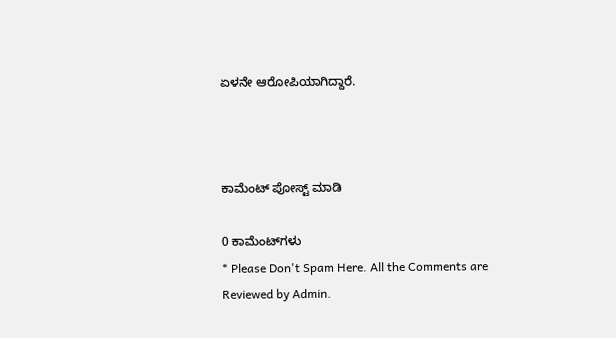ಏಳನೇ ಆರೋಪಿಯಾಗಿದ್ದಾರೆ.



ಕಾಮೆಂಟ್‌‌ ಪೋಸ್ಟ್‌ ಮಾಡಿ

0 ಕಾಮೆಂಟ್‌ಗಳು
* Please Don't Spam Here. All the Comments are Reviewed by Admin.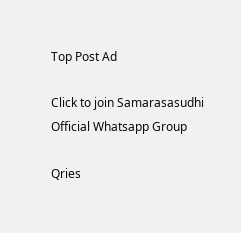Top Post Ad

Click to join Samarasasudhi Official Whatsapp Group

Qries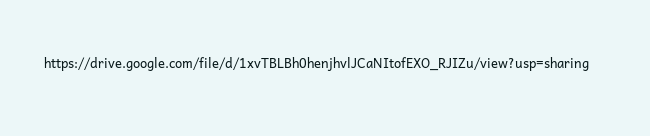https://drive.google.com/file/d/1xvTBLBh0henjhvlJCaNItofEXO_RJIZu/view?usp=sharing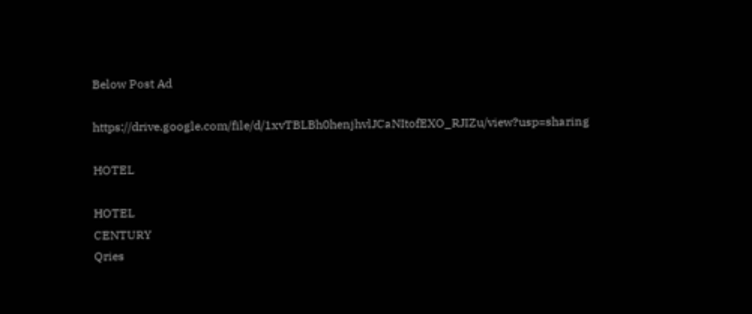Below Post Ad

https://drive.google.com/file/d/1xvTBLBh0henjhvlJCaNItofEXO_RJIZu/view?usp=sharing

HOTEL

HOTEL
CENTURY
Qries